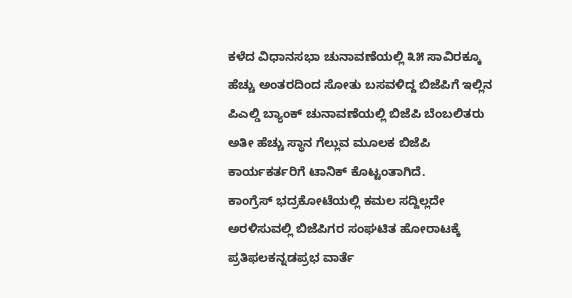ಕಳೆದ ವಿಧಾನಸಭಾ ಚುನಾವಣೆಯಲ್ಲಿ ೩೫ ಸಾವಿರಕ್ಕೂ ಹೆಚ್ಚು ಅಂತರದಿಂದ ಸೋತು ಬಸವಳಿದ್ದ ಬಿಜೆಪಿಗೆ ಇಲ್ಲಿನ ಪಿಎಲ್ಡಿ ಬ್ಯಾಂಕ್ ಚುನಾವಣೆಯಲ್ಲಿ ಬಿಜೆಪಿ ಬೆಂಬಲಿತರು ಅತೀ ಹೆಚ್ಚು ಸ್ಥಾನ ಗೆಲ್ಲುವ ಮೂಲಕ ಬಿಜೆಪಿ ಕಾರ್ಯಕರ್ತರಿಗೆ ಟಾನಿಕ್ ಕೊಟ್ಟಂತಾಗಿದೆ.
ಕಾಂಗ್ರೆಸ್ ಭದ್ರಕೋಟೆಯಲ್ಲಿ ಕಮಲ ಸದ್ದಿಲ್ಲದೇ ಅರಳಿಸುವಲ್ಲಿ ಬಿಜೆಪಿಗರ ಸಂಘಟಿತ ಹೋರಾಟಕ್ಕೆ ಪ್ರತಿಫಲಕನ್ನಡಪ್ರಭ ವಾರ್ತೆ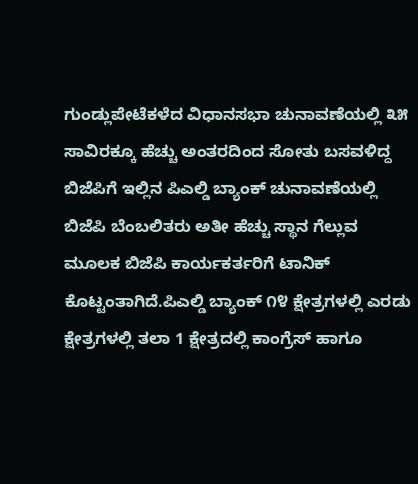ಗುಂಡ್ಲುಪೇಟೆಕಳೆದ ವಿಧಾನಸಭಾ ಚುನಾವಣೆಯಲ್ಲಿ ೩೫ ಸಾವಿರಕ್ಕೂ ಹೆಚ್ಚು ಅಂತರದಿಂದ ಸೋತು ಬಸವಳಿದ್ದ ಬಿಜೆಪಿಗೆ ಇಲ್ಲಿನ ಪಿಎಲ್ಡಿ ಬ್ಯಾಂಕ್ ಚುನಾವಣೆಯಲ್ಲಿ ಬಿಜೆಪಿ ಬೆಂಬಲಿತರು ಅತೀ ಹೆಚ್ಚು ಸ್ಥಾನ ಗೆಲ್ಲುವ ಮೂಲಕ ಬಿಜೆಪಿ ಕಾರ್ಯಕರ್ತರಿಗೆ ಟಾನಿಕ್ ಕೊಟ್ಟಂತಾಗಿದೆ.ಪಿಎಲ್ಡಿ ಬ್ಯಾಂಕ್ ೧೪ ಕ್ಷೇತ್ರಗಳಲ್ಲಿ ಎರಡು ಕ್ಷೇತ್ರಗಳಲ್ಲಿ ತಲಾ 1 ಕ್ಷೇತ್ರದಲ್ಲಿ ಕಾಂಗ್ರೆಸ್ ಹಾಗೂ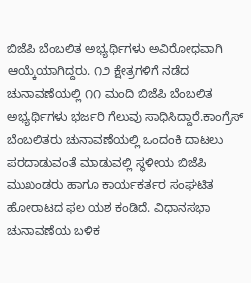ಬಿಜೆಪಿ ಬೆಂಬಲಿತ ಅಭ್ಯರ್ಥಿಗಳು ಅವಿರೋಧವಾಗಿ ಆಯ್ಕೆಯಾಗಿದ್ದರು. ೧೨ ಕ್ಷೇತ್ರಗಳಿಗೆ ನಡೆದ ಚುನಾವಣೆಯಲ್ಲಿ ೧೧ ಮಂದಿ ಬಿಜೆಪಿ ಬೆಂಬಲಿತ ಅಭ್ಯರ್ಥಿಗಳು ಭರ್ಜರಿ ಗೆಲುವು ಸಾಧಿಸಿದ್ದಾರೆ.ಕಾಂಗ್ರೆಸ್ ಬೆಂಬಲಿತರು ಚುನಾವಣೆಯಲ್ಲಿ ಒಂದಂಕಿ ದಾಟಲು ಪರದಾಡುವಂತೆ ಮಾಡುವಲ್ಲಿ ಸ್ಥಳೀಯ ಬಿಜೆಪಿ ಮುಖಂಡರು ಹಾಗೂ ಕಾರ್ಯಕರ್ತರ ಸಂಘಟಿತ ಹೋರಾಟದ ಫಲ ಯಶ ಕಂಡಿದೆ. ವಿಧಾನಸಭಾ ಚುನಾವಣೆಯ ಬಳಿಕ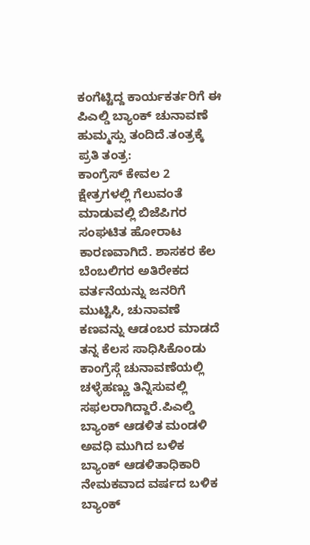ಕಂಗೆಟ್ಟಿದ್ದ ಕಾರ್ಯಕರ್ತರಿಗೆ ಈ ಪಿಎಲ್ಡಿ ಬ್ಯಾಂಕ್ ಚುನಾವಣೆ ಹುಮ್ಮಸ್ಸು ತಂದಿದೆ.ತಂತ್ರಕ್ಕೆ ಪ್ರತಿ ತಂತ್ರ:
ಕಾಂಗ್ರೆಸ್ ಕೇವಲ 2 ಕ್ಷೇತ್ರಗಳಲ್ಲಿ ಗೆಲುವಂತೆ ಮಾಡುವಲ್ಲಿ ಬಿಜೆಪಿಗರ ಸಂಘಟಿತ ಹೋರಾಟ ಕಾರಣವಾಗಿದೆ. ಶಾಸಕರ ಕೆಲ ಬೆಂಬಲಿಗರ ಅತಿರೇಕದ ವರ್ತನೆಯನ್ನು ಜನರಿಗೆ ಮುಟ್ಟಿಸಿ, ಚುನಾವಣೆ ಕಣವನ್ನು ಆಡಂಬರ ಮಾಡದೆ ತನ್ನ ಕೆಲಸ ಸಾಧಿಸಿಕೊಂಡು ಕಾಂಗ್ರೆಸ್ಗೆ ಚುನಾವಣೆಯಲ್ಲಿ ಚಳ್ಳೆಹಣ್ಣು ತಿನ್ನಿಸುವಲ್ಲಿ ಸಫಲರಾಗಿದ್ದಾರೆ.ಪಿಎಲ್ಡಿ ಬ್ಯಾಂಕ್ ಆಡಳಿತ ಮಂಡಳಿ ಅವಧಿ ಮುಗಿದ ಬಳಿಕ ಬ್ಯಾಂಕ್ ಆಡಳಿತಾಧಿಕಾರಿ ನೇಮಕವಾದ ವರ್ಷದ ಬಳಿಕ ಬ್ಯಾಂಕ್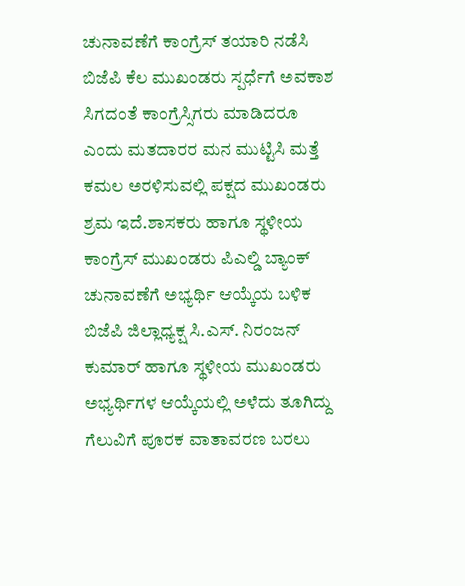ಚುನಾವಣೆಗೆ ಕಾಂಗ್ರೆಸ್ ತಯಾರಿ ನಡೆಸಿ ಬಿಜೆಪಿ ಕೆಲ ಮುಖಂಡರು ಸ್ಪರ್ಧೆಗೆ ಅವಕಾಶ ಸಿಗದಂತೆ ಕಾಂಗ್ರೆಸ್ಸಿಗರು ಮಾಡಿದರೂ ಎಂದು ಮತದಾರರ ಮನ ಮುಟ್ಟಿಸಿ ಮತ್ತೆ ಕಮಲ ಅರಳಿಸುವಲ್ಲಿ ಪಕ್ಷದ ಮುಖಂಡರು ಶ್ರಮ ಇದೆ.ಶಾಸಕರು ಹಾಗೂ ಸ್ಥಳೀಯ ಕಾಂಗ್ರೆಸ್ ಮುಖಂಡರು ಪಿಎಲ್ಡಿ ಬ್ಯಾಂಕ್ ಚುನಾವಣೆಗೆ ಅಭ್ಯರ್ಥಿ ಆಯ್ಕೆಯ ಬಳಿಕ ಬಿಜೆಪಿ ಜಿಲ್ಲಾಧ್ಯಕ್ಷ ಸಿ.ಎಸ್. ನಿರಂಜನ್ ಕುಮಾರ್ ಹಾಗೂ ಸ್ಥಳೀಯ ಮುಖಂಡರು ಅಭ್ಯರ್ಥಿಗಳ ಆಯ್ಕೆಯಲ್ಲಿ ಅಳೆದು ತೂಗಿದ್ದು ಗೆಲುವಿಗೆ ಪೂರಕ ವಾತಾವರಣ ಬರಲು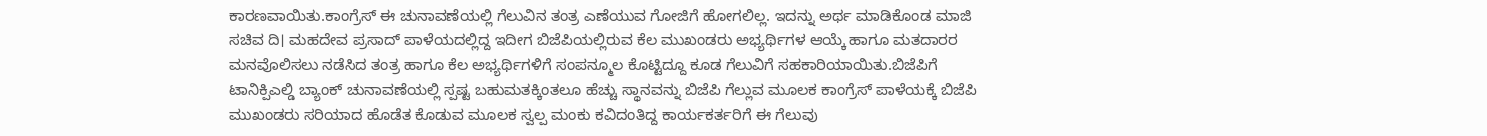ಕಾರಣವಾಯಿತು.ಕಾಂಗ್ರೆಸ್ ಈ ಚುನಾವಣೆಯಲ್ಲಿ ಗೆಲುವಿನ ತಂತ್ರ ಎಣೆಯುವ ಗೋಜಿಗೆ ಹೋಗಲಿಲ್ಲ. ಇದನ್ನು ಅರ್ಥ ಮಾಡಿಕೊಂಡ ಮಾಜಿ ಸಚಿವ ದಿ। ಮಹದೇವ ಪ್ರಸಾದ್ ಪಾಳೆಯದಲ್ಲಿದ್ದ ಇದೀಗ ಬಿಜೆಪಿಯಲ್ಲಿರುವ ಕೆಲ ಮುಖಂಡರು ಅಭ್ಯರ್ಥಿಗಳ ಆಯ್ಕೆ ಹಾಗೂ ಮತದಾರರ ಮನವೊಲಿಸಲು ನಡೆಸಿದ ತಂತ್ರ ಹಾಗೂ ಕೆಲ ಅಭ್ಯರ್ಥಿಗಳಿಗೆ ಸಂಪನ್ಮೂಲ ಕೊಟ್ಟಿದ್ದೂ ಕೂಡ ಗೆಲುವಿಗೆ ಸಹಕಾರಿಯಾಯಿತು.ಬಿಜೆಪಿಗೆ ಟಾನಿಕ್ಪಿಎಲ್ಡಿ ಬ್ಯಾಂಕ್ ಚುನಾವಣೆಯಲ್ಲಿ ಸ್ಪಷ್ಟ ಬಹುಮತಕ್ಕಿಂತಲೂ ಹೆಚ್ಚು ಸ್ಥಾನವನ್ನು ಬಿಜೆಪಿ ಗೆಲ್ಲುವ ಮೂಲಕ ಕಾಂಗ್ರೆಸ್ ಪಾಳೆಯಕ್ಕೆ ಬಿಜೆಪಿ ಮುಖಂಡರು ಸರಿಯಾದ ಹೊಡೆತ ಕೊಡುವ ಮೂಲಕ ಸ್ವಲ್ಪ ಮಂಕು ಕವಿದಂತಿದ್ದ ಕಾರ್ಯಕರ್ತರಿಗೆ ಈ ಗೆಲುವು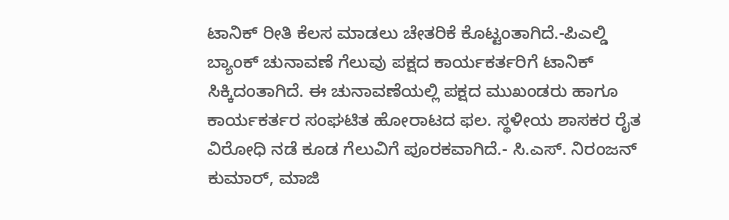ಟಾನಿಕ್ ರೀತಿ ಕೆಲಸ ಮಾಡಲು ಚೇತರಿಕೆ ಕೊಟ್ಟಂತಾಗಿದೆ.-ಪಿಎಲ್ಡಿ ಬ್ಯಾಂಕ್ ಚುನಾವಣೆ ಗೆಲುವು ಪಕ್ಷದ ಕಾರ್ಯಕರ್ತರಿಗೆ ಟಾನಿಕ್ ಸಿಕ್ಕಿದಂತಾಗಿದೆ. ಈ ಚುನಾವಣೆಯಲ್ಲಿ ಪಕ್ಷದ ಮುಖಂಡರು ಹಾಗೂ ಕಾರ್ಯಕರ್ತರ ಸಂಘಟಿತ ಹೋರಾಟದ ಫಲ. ಸ್ಥಳೀಯ ಶಾಸಕರ ರೈತ ವಿರೋಧಿ ನಡೆ ಕೂಡ ಗೆಲುವಿಗೆ ಪೂರಕವಾಗಿದೆ.- ಸಿ.ಎಸ್. ನಿರಂಜನ್ ಕುಮಾರ್, ಮಾಜಿ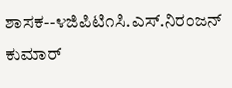ಶಾಸಕ--೪ಜಿಪಿಟಿ೧ಸಿ.ಎಸ್.ನಿರಂಜನ್ ಕುಮಾರ್